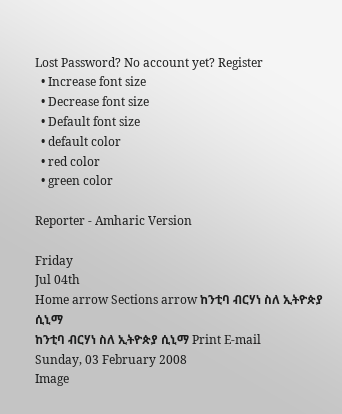Lost Password? No account yet? Register
  • Increase font size
  • Decrease font size
  • Default font size
  • default color
  • red color
  • green color

Reporter - Amharic Version

Friday
Jul 04th
Home arrow Sections arrow ከንቲባ ብርሃነ ስለ ኢትዮጵያ ሲኒማ
ከንቲባ ብርሃነ ስለ ኢትዮጵያ ሲኒማ Print E-mail
Sunday, 03 February 2008
Image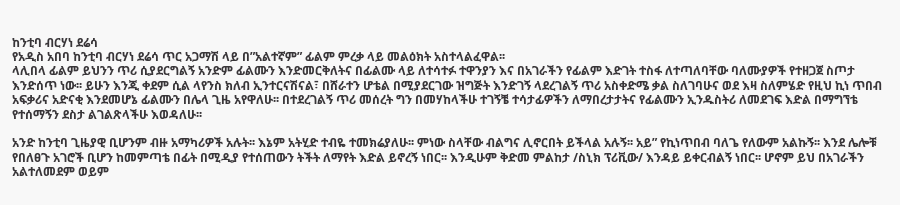ከንቲባ ብርሃነ ደሬሳ
የአዲስ አበባ ከንቲባ ብርሃነ ደሬሳ ጥር አጋማሽ ላይ በ”አልተኛም” ፊልም ምረቃ ላይ መልዕክት አስተላልፈዋል፡፡
ላሊበላ ፊልም ይህንን ጥሪ ሲያደርግልኝ አንድም ፊልሙን እንድመርቅለትና በፊልሙ ላይ ለተሳተፉ ተዋንያን እና በአገራችን የፊልም እድገት ተስፋ ለተጣለባቸው ባለሙያዎች የተዘጋጀ ስጦታ እንድሰጥ ነው፡፡ ይሁን እንጂ ቀደም ሲል ላየንስ ክለብ ኢንተርናሽናል፣ በሸራተን ሆቴል በሚያደርገው ዝግጅት እንድገኝ ላደረገልኝ ጥሪ አስቀድሜ ቃል ስለገባሁና ወደ እዛ ስለምሄድ የዚህ ኪነ ጥበብ አፍቃሪና አድናቂ እንደመሆኔ ፊልሙን በሌላ ጊዜ አየዋለሁ፡፡ በተደረገልኝ ጥሪ መሰረት ግን በመሃከላችሁ ተገኝቼ ተሳታፊዎችን ለማበረታታትና የፊልሙን ኢንዱስትሪ ለመደገፍ እድል በማግኘቴ የተሰማኝን ደስታ ልገልጽላችሁ እወዳለሁ፡፡

አንድ ከንቲባ ጊዜያዊ ቢሆንም ብዙ አማካሪዎች አሉት፡፡ እኔም አትሂድ ተብዬ ተመክሬያለሁ፡፡ ምነው ስላቸው ብልግና ሊኖርበት ይችላል አሉኝ፡፡ አይ” የኪነጥበብ ባለጌ የለውም አልኩኝ፡፡ እንደ ሌሎቹ የበለፀጉ አገሮች ቢሆን ከመምጣቴ በፊት በሚዲያ የተሰጠውን ትችት ለማየት እድል ይኖረኝ ነበር፡፡ እንዲሁም ቅድመ ምልከታ /ስኒክ ፕሪቪው/ እንዳይ ይቀርብልኝ ነበር፡፡ ሆኖም ይህ በአገራችን አልተለመደም ወይም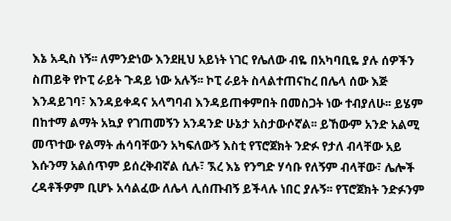እኔ አዲስ ነኝ፡፡ ለምንድነው እንደዚህ አይነት ነገር የሌለው ብዬ በአካባቢዬ ያሉ ሰዎችን ስጠይቅ የኮፒ ራይት ጉዳይ ነው አሉኝ፡፡ ኮፒ ራይት ስላልተጠናከረ በሌላ ሰው እጅ እንዳይገባ፣ እንዳይቀዳና አላግባብ እንዳይጠቀምበት በመስጋት ነው ተብያለሁ፡፡ ይሄም በከተማ ልማት አኳያ የገጠመኝን አንዳንድ ሁኔታ አስታውሶኛል፡፡ ይኸውም አንድ አልሚ መጥተው የልማት ሐሳባቸውን አካፍለውኝ እስቲ የፕሮጀክት ንድፉ የታለ ብላቸው አይ እሱንማ አልሰጥም ይሰረቅብኛል ሲሉ፣ ኧረ እኔ የንግድ ሃሳቡ የለኝም ብላቸው፣ ሌሎች ረዳቶችዎም ቢሆኑ አሳልፈው ለሌላ ሊሰጡብኝ ይችላሉ ነበር ያሉኝ፡፡ የፕሮጀክት ንድፉንም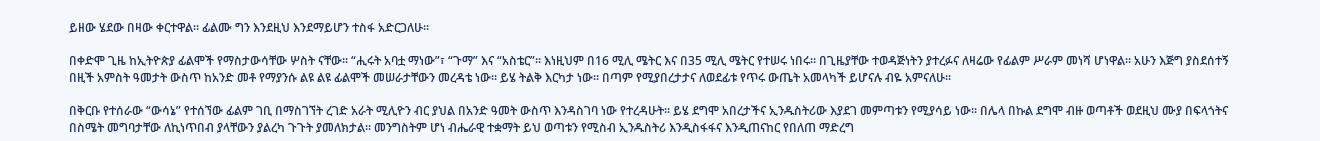ይዘው ሄደው በዛው ቀርተዋል፡፡ ፊልሙ ግን እንደዚህ እንደማይሆን ተስፋ አድርጋለሁ፡፡

በቀድሞ ጊዜ ከኢትዮጵያ ፊልሞች የማስታውሳቸው ሦስት ናቸው፡፡ “ሒሩት አባቷ ማነው”፣ “ጉማ” እና “አስቴር”፡፡ እነዚህም በ16 ሚሊ ሜትር እና በ35 ሚሊ ሜትር የተሠሩ ነበሩ፡፡ በጊዜያቸው ተወዳጅነትን ያተረፉና ለዛሬው የፊልም ሥራም መነሻ ሆነዋል፡፡ አሁን እጅግ ያስደሰተኝ በዚች አምስት ዓመታት ውስጥ ከአንድ መቶ የማያንሱ ልዩ ልዩ ፊልሞች መሠራታቸውን መረዳቴ ነው፡፡ ይሄ ትልቅ እርካታ ነው፡፡ በጣም የሚያበረታታና ለወደፊቱ የጥሩ ውጤት አመላካች ይሆናሉ ብዬ አምናለሁ፡፡

በቅርቡ የተሰራው “ውሳኔ” የተሰኘው ፊልም ገቢ በማስገኘት ረገድ አራት ሚሊዮን ብር ያህል በአንድ ዓመት ውስጥ እንዳስገባ ነው የተረዳሁት፡፡ ይሄ ደግሞ አበረታችና ኢንዱስትሪው እያደገ መምጣቱን የሚያሳይ ነው፡፡ በሌላ በኩል ደግሞ ብዙ ወጣቶች ወደዚህ ሙያ በፍላጎትና በስሜት መግባታቸው ለኪነጥበብ ያላቸውን ያልረካ ጉጉት ያመለክታል፡፡ መንግስትም ሆነ ብሔራዊ ተቋማት ይህ ወጣቱን የሚስብ ኢንዱስትሪ እንዲስፋፋና እንዲጠናከር የበለጠ ማድረግ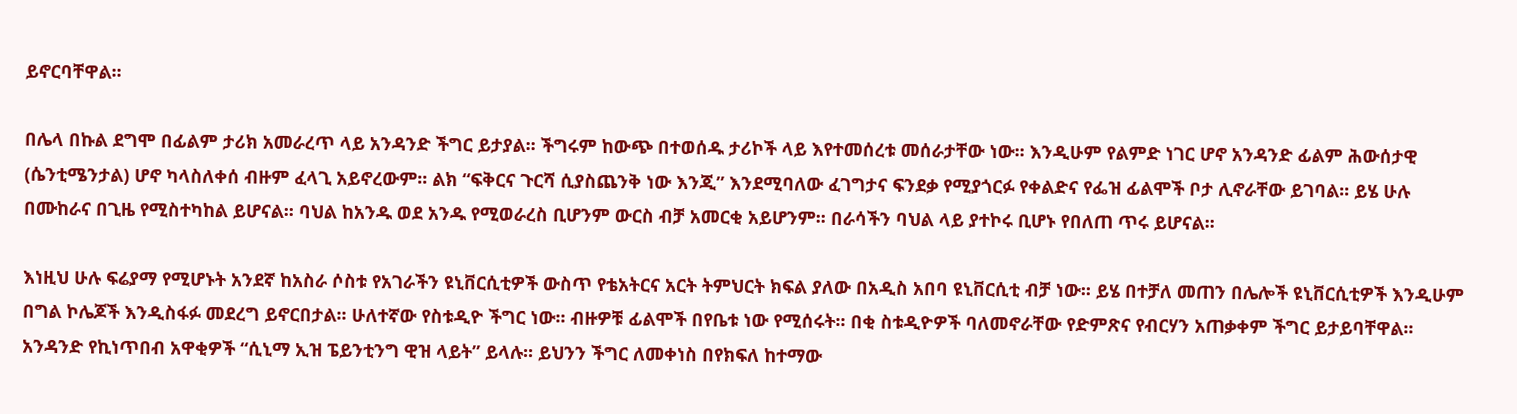ይኖርባቸዋል፡፡

በሌላ በኩል ደግሞ በፊልም ታሪክ አመራረጥ ላይ አንዳንድ ችግር ይታያል፡፡ ችግሩም ከውጭ በተወሰዱ ታሪኮች ላይ እየተመሰረቱ መሰራታቸው ነው፡፡ እንዲሁም የልምድ ነገር ሆኖ አንዳንድ ፊልም ሕውሰታዊ (ሴንቲሜንታል) ሆኖ ካላስለቀሰ ብዙም ፈላጊ አይኖረውም፡፡ ልክ “ፍቅርና ጉርሻ ሲያስጨንቅ ነው እንጂ” እንደሚባለው ፈገግታና ፍንደቃ የሚያጎርፉ የቀልድና የፌዝ ፊልሞች ቦታ ሊኖራቸው ይገባል፡፡ ይሄ ሁሉ በሙከራና በጊዜ የሚስተካከል ይሆናል፡፡ ባህል ከአንዱ ወደ አንዱ የሚወራረስ ቢሆንም ውርስ ብቻ አመርቂ አይሆንም፡፡ በራሳችን ባህል ላይ ያተኮሩ ቢሆኑ የበለጠ ጥሩ ይሆናል፡፡

እነዚህ ሁሉ ፍሬያማ የሚሆኑት አንደኛ ከአስራ ሶስቱ የአገራችን ዩኒቨርሲቲዎች ውስጥ የቴአትርና አርት ትምህርት ክፍል ያለው በአዲስ አበባ ዩኒቨርሲቲ ብቻ ነው፡፡ ይሄ በተቻለ መጠን በሌሎች ዩኒቨርሲቲዎች እንዲሁም በግል ኮሌጆች እንዲስፋፉ መደረግ ይኖርበታል፡፡ ሁለተኛው የስቱዲዮ ችግር ነው፡፡ ብዙዎቹ ፊልሞች በየቤቱ ነው የሚሰሩት፡፡ በቂ ስቱዲዮዎች ባለመኖራቸው የድምጽና የብርሃን አጠቃቀም ችግር ይታይባቸዋል፡፡ አንዳንድ የኪነጥበብ አዋቂዎች “ሲኒማ ኢዝ ፔይንቲንግ ዊዝ ላይት” ይላሉ፡፡ ይህንን ችግር ለመቀነስ በየክፍለ ከተማው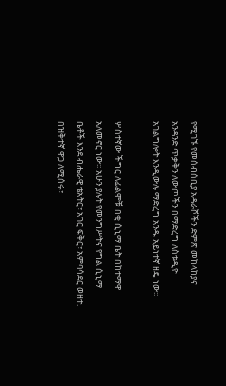የሚገኙ የመሰብሰቢያ አዳራሾችን ድምጽ መከላከያና አንዳንድ ጥቃቅን ለውጦችን በማድረግ ለስቱዲዮ አገልግሎት እንዲውሉ ማድረግ አንዱ አይነተኛ ዘዴ ነው፡፡

ሦስተኛው ችግር ለፊልሞቹ በቂ ሲኒማ ቤት በከተማዋ አለመኖር ነው፡፡ አሁን ያሉት የመንግሥትና የግል ሲኒማ ቤቶች እንደ ብሔራዊ ቴአትር፣ አገር ፍቅር፣ አምባሳደር ወዘተ. በዝቅተኛ ዋጋ ለሚሰሩ፣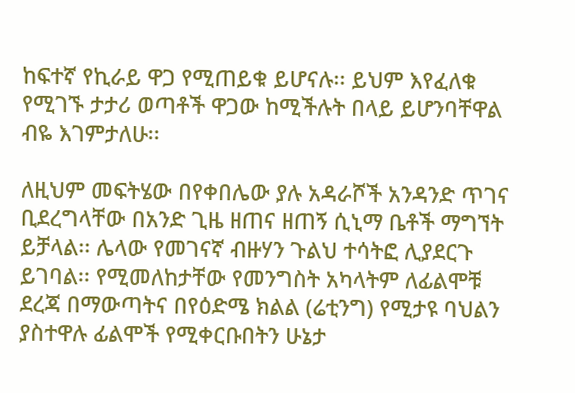ከፍተኛ የኪራይ ዋጋ የሚጠይቁ ይሆናሉ፡፡ ይህም እየፈለቁ የሚገኙ ታታሪ ወጣቶች ዋጋው ከሚችሉት በላይ ይሆንባቸዋል ብዬ እገምታለሁ፡፡

ለዚህም መፍትሄው በየቀበሌው ያሉ አዳራሾች አንዳንድ ጥገና ቢደረግላቸው በአንድ ጊዜ ዘጠና ዘጠኝ ሲኒማ ቤቶች ማግኘት ይቻላል፡፡ ሌላው የመገናኛ ብዙሃን ጉልህ ተሳትፎ ሊያደርጉ ይገባል፡፡ የሚመለከታቸው የመንግስት አካላትም ለፊልሞቹ ደረጃ በማውጣትና በየዕድሜ ክልል (ሬቲንግ) የሚታዩ ባህልን ያስተዋሉ ፊልሞች የሚቀርቡበትን ሁኔታ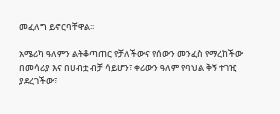መፈለግ ይኖርባቸዋል፡፡

አሜሪካ ዓለምን ልትቆጣጠር የቻለችውና የሰውን መንፈስ የማረከችው በመሳሪያ እና በሀብቷ ብቻ ሳይሆን፣ ቀሪውን ዓለም የባህል ቅኝ ተገዢ ያደረገችው፣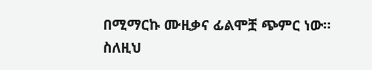በሚማርኩ ሙዚቃና ፊልሞቿ ጭምር ነው፡፡ ስለዚህ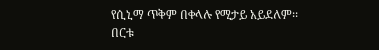የሲኒማ ጥቅም በቀላሉ የሚታይ አይደለም፡፡ በርቱ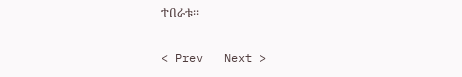ተበራቱ፡፡

< Prev   Next >